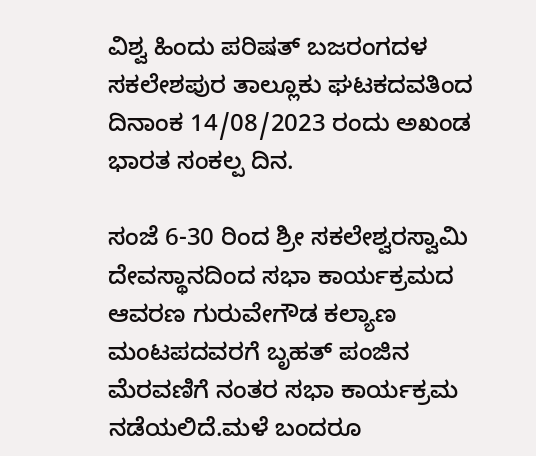ವಿಶ್ವ ಹಿಂದು ಪರಿಷತ್ ಬಜರಂಗದಳ ಸಕಲೇಶಪುರ ತಾಲ್ಲೂಕು ಘಟಕದವತಿಂದ ದಿನಾಂಕ 14/08/2023 ರಂದು ಅಖಂಡ ಭಾರತ ಸಂಕಲ್ಪ ದಿನ.

ಸಂಜೆ 6-30 ರಿಂದ ಶ್ರೀ ಸಕಲೇಶ್ವರಸ್ವಾಮಿ ದೇವಸ್ಥಾನದಿಂದ ಸಭಾ ಕಾರ್ಯಕ್ರಮದ ಆವರಣ ಗುರುವೇಗೌಡ ಕಲ್ಯಾಣ ಮಂಟಪದವರಗೆ ಬೃಹತ್ ಪಂಜಿನ ಮೆರವಣಿಗೆ ನಂತರ ಸಭಾ ಕಾರ್ಯಕ್ರಮ ನಡೆಯಲಿದೆ.ಮಳೆ ಬಂದರೂ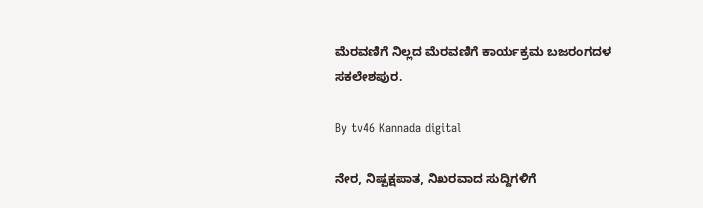ಮೆರವಣಿಗೆ ನಿಲ್ಲದ ಮೆರವಣಿಗೆ ಕಾರ್ಯಕ್ರಮ ಬಜರಂಗದಳ ಸಕಲೇಶಪುರ.

By tv46 Kannada digital

ನೇರ, ನಿಷ್ಪಕ್ಷಪಾತ, ನಿಖರವಾದ ಸುದ್ದಿಗಳಿಗೆ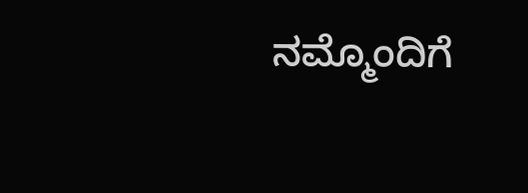ನಮ್ಮೊಂದಿಗೆ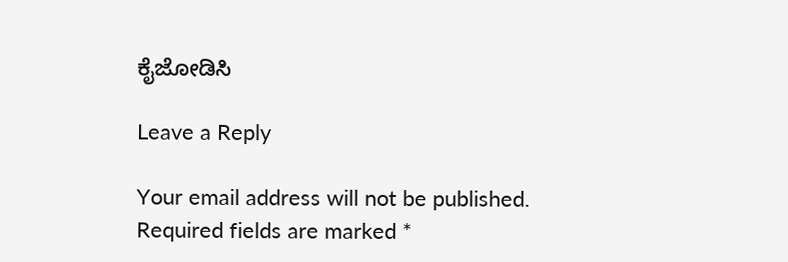ಕೈಜೋಡಿಸಿ

Leave a Reply

Your email address will not be published. Required fields are marked *